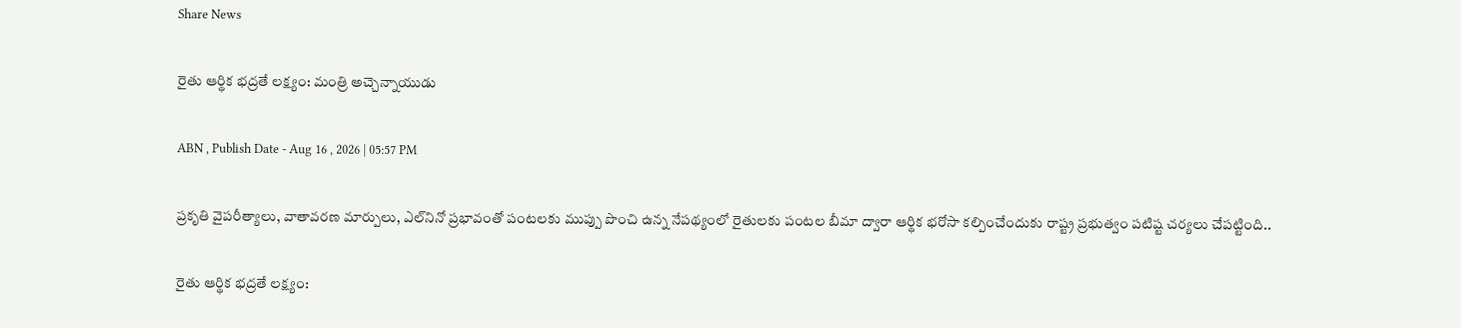Share News

రైతు ఆర్థిక భద్రతే లక్ష్యం: మంత్రి అచ్చెన్నాయుడు

ABN , Publish Date - Aug 16 , 2026 | 05:57 PM

ప్రకృతి వైపరీత్యాలు, వాతావరణ మార్పులు, ఎల్‌నినో ప్రభావంతో పంటలకు ముప్పు పొంచి ఉన్న నేపథ్యంలో రైతులకు పంటల బీమా ద్వారా ఆర్థిక భరోసా కల్పించేందుకు రాష్ట్ర ప్రభుత్వం పటిష్ట చర్యలు చేపట్టింది..

రైతు ఆర్థిక భద్రతే లక్ష్యం: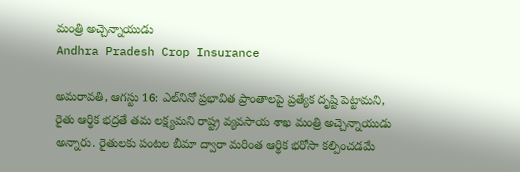మంత్రి అచ్చెన్నాయుడు
Andhra Pradesh Crop Insurance

అమరావతి, ఆగస్టు 16: ఎల్‌నినో ప్రభావిత ప్రాంతాలపై ప్రత్యేక దృష్టి పెట్టామని, రైతు ఆర్థిక భద్రతే తమ లక్ష్యమని రాష్ట్ర వ్యవసాయ శాఖ మంత్రి అచ్చెన్నాయుడు అన్నారు. రైతులకు పంటల బీమా ద్వారా మరింత ఆర్థిక భరోసా కల్పించడమే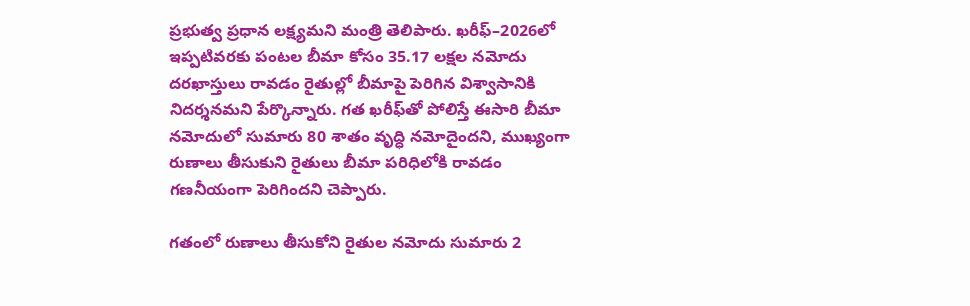ప్రభుత్వ ప్రధాన లక్ష్యమని మంత్రి తెలిపారు. ఖరీఫ్–2026లో ఇప్పటివరకు పంటల బీమా కోసం 35.17 లక్షల నమోదు దరఖాస్తులు రావడం రైతుల్లో బీమాపై పెరిగిన విశ్వాసానికి నిదర్శనమని పేర్కొన్నారు. గత ఖరీఫ్‌తో పోలిస్తే ఈసారి బీమా నమోదులో సుమారు 80 శాతం వృద్ధి నమోదైందని, ముఖ్యంగా రుణాలు తీసుకుని రైతులు బీమా పరిధిలోకి రావడం గణనీయంగా పెరిగిందని చెప్పారు.

గతంలో రుణాలు తీసుకోని రైతుల నమోదు సుమారు 2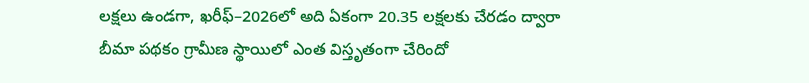లక్షలు ఉండగా, ఖరీఫ్–2026లో అది ఏకంగా 20.35 లక్షలకు చేరడం ద్వారా బీమా పథకం గ్రామీణ స్థాయిలో ఎంత విస్తృతంగా చేరిందో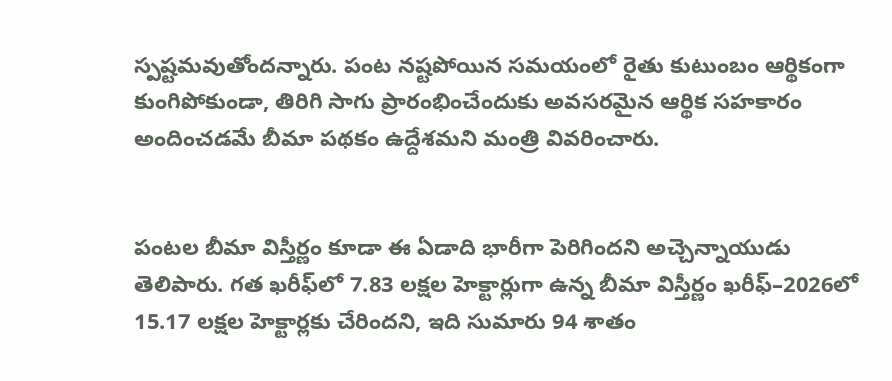స్పష్టమవుతోందన్నారు. పంట నష్టపోయిన సమయంలో రైతు కుటుంబం ఆర్థికంగా కుంగిపోకుండా, తిరిగి సాగు ప్రారంభించేందుకు అవసరమైన ఆర్థిక సహకారం అందించడమే బీమా పథకం ఉద్దేశమని మంత్రి వివరించారు.


పంటల బీమా విస్తీర్ణం కూడా ఈ ఏడాది భారీగా పెరిగిందని అచ్చెన్నాయుడు తెలిపారు. గత ఖరీఫ్‌లో 7.83 లక్షల హెక్టార్లుగా ఉన్న బీమా విస్తీర్ణం ఖరీఫ్–2026లో 15.17 లక్షల హెక్టార్లకు చేరిందని, ఇది సుమారు 94 శాతం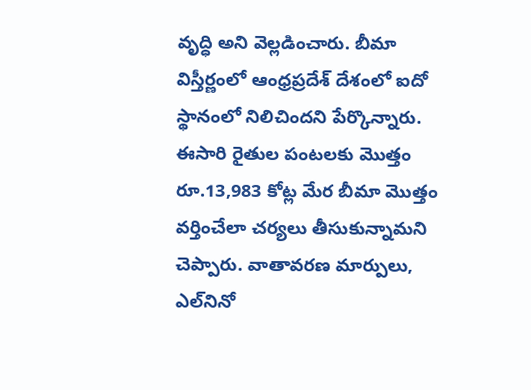వృద్ధి అని వెల్లడించారు. బీమా విస్తీర్ణంలో ఆంధ్రప్రదేశ్ దేశంలో ఐదో స్థానంలో నిలిచిందని పేర్కొన్నారు. ఈసారి రైతుల పంటలకు మొత్తం రూ.13,983 కోట్ల మేర బీమా మొత్తం వర్తించేలా చర్యలు తీసుకున్నామని చెప్పారు. వాతావరణ మార్పులు, ఎల్‌నినో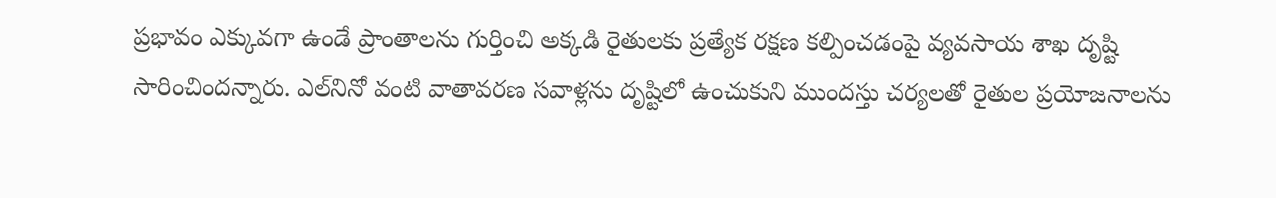ప్రభావం ఎక్కువగా ఉండే ప్రాంతాలను గుర్తించి అక్కడి రైతులకు ప్రత్యేక రక్షణ కల్పించడంపై వ్యవసాయ శాఖ దృష్టి సారించిందన్నారు. ఎల్‌నినో వంటి వాతావరణ సవాళ్లను దృష్టిలో ఉంచుకుని ముందస్తు చర్యలతో రైతుల ప్రయోజనాలను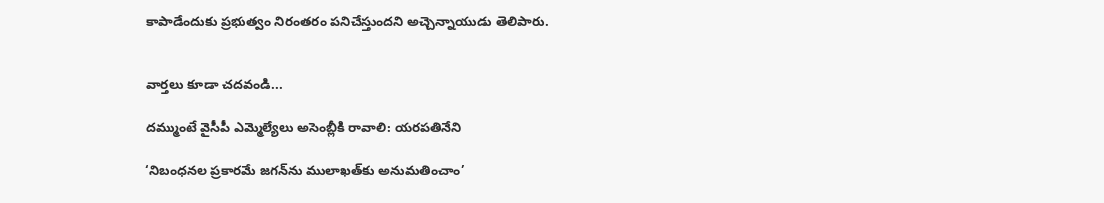కాపాడేందుకు ప్రభుత్వం నిరంతరం పనిచేస్తుందని అచ్చెన్నాయుడు తెలిపారు.


వార్తలు కూడా చదవండి...

దమ్ముంటే వైసీపీ ఎమ్మెల్యేలు అసెంబ్లీకి రావాలి: యరపతినేని

‘నిబంధనల ప్రకారమే జగన్‌ను ములాఖత్‌కు అనుమతించాం’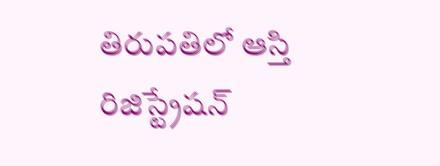తిరుపతిలో ఆస్తి రిజిస్ట్రేషన్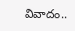వివాదం..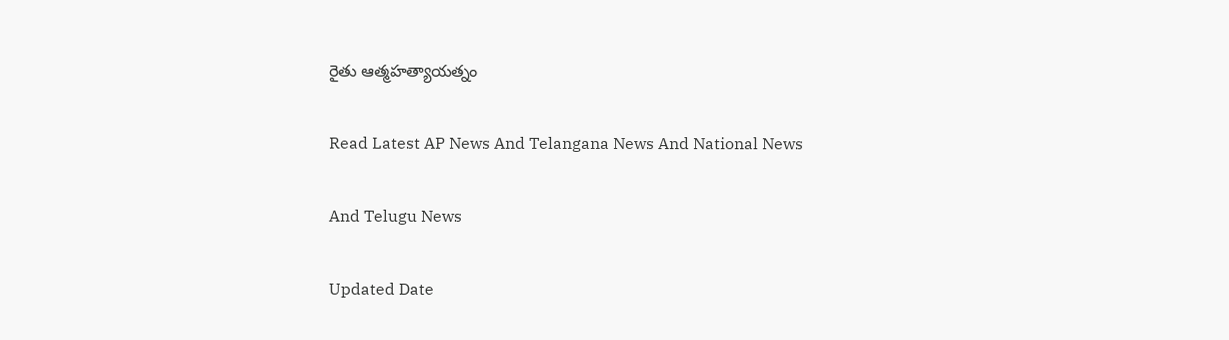రైతు ఆత్మహత్యాయత్నం

Read Latest AP News And Telangana News And National News

And Telugu News

Updated Date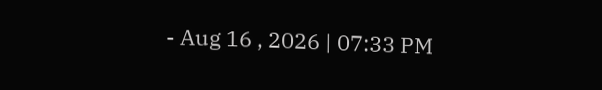- Aug 16 , 2026 | 07:33 PM